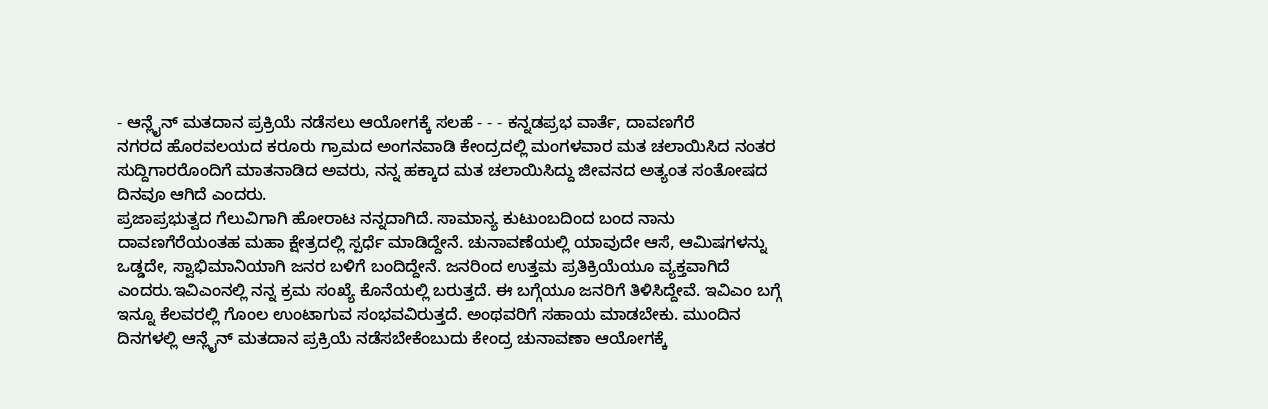- ಆನ್ಲೈನ್ ಮತದಾನ ಪ್ರಕ್ರಿಯೆ ನಡೆಸಲು ಆಯೋಗಕ್ಕೆ ಸಲಹೆ - - - ಕನ್ನಡಪ್ರಭ ವಾರ್ತೆ, ದಾವಣಗೆರೆ
ನಗರದ ಹೊರವಲಯದ ಕರೂರು ಗ್ರಾಮದ ಅಂಗನವಾಡಿ ಕೇಂದ್ರದಲ್ಲಿ ಮಂಗಳವಾರ ಮತ ಚಲಾಯಿಸಿದ ನಂತರ ಸುದ್ದಿಗಾರರೊಂದಿಗೆ ಮಾತನಾಡಿದ ಅವರು, ನನ್ನ ಹಕ್ಕಾದ ಮತ ಚಲಾಯಿಸಿದ್ದು ಜೀವನದ ಅತ್ಯಂತ ಸಂತೋಷದ ದಿನವೂ ಆಗಿದೆ ಎಂದರು.
ಪ್ರಜಾಪ್ರಭುತ್ವದ ಗೆಲುವಿಗಾಗಿ ಹೋರಾಟ ನನ್ನದಾಗಿದೆ. ಸಾಮಾನ್ಯ ಕುಟುಂಬದಿಂದ ಬಂದ ನಾನು ದಾವಣಗೆರೆಯಂತಹ ಮಹಾ ಕ್ಷೇತ್ರದಲ್ಲಿ ಸ್ಪರ್ಧೆ ಮಾಡಿದ್ದೇನೆ. ಚುನಾವಣೆಯಲ್ಲಿ ಯಾವುದೇ ಆಸೆ, ಆಮಿಷಗಳನ್ನು ಒಡ್ಡದೇ, ಸ್ವಾಭಿಮಾನಿಯಾಗಿ ಜನರ ಬಳಿಗೆ ಬಂದಿದ್ದೇನೆ. ಜನರಿಂದ ಉತ್ತಮ ಪ್ರತಿಕ್ರಿಯೆಯೂ ವ್ಯಕ್ತವಾಗಿದೆ ಎಂದರು.ಇವಿಎಂನಲ್ಲಿ ನನ್ನ ಕ್ರಮ ಸಂಖ್ಯೆ ಕೊನೆಯಲ್ಲಿ ಬರುತ್ತದೆ. ಈ ಬಗ್ಗೆಯೂ ಜನರಿಗೆ ತಿಳಿಸಿದ್ದೇವೆ. ಇವಿಎಂ ಬಗ್ಗೆ ಇನ್ನೂ ಕೆಲವರಲ್ಲಿ ಗೊಂಲ ಉಂಟಾಗುವ ಸಂಭವವಿರುತ್ತದೆ. ಅಂಥವರಿಗೆ ಸಹಾಯ ಮಾಡಬೇಕು. ಮುಂದಿನ ದಿನಗಳಲ್ಲಿ ಆನ್ಲೈನ್ ಮತದಾನ ಪ್ರಕ್ರಿಯೆ ನಡೆಸಬೇಕೆಂಬುದು ಕೇಂದ್ರ ಚುನಾವಣಾ ಆಯೋಗಕ್ಕೆ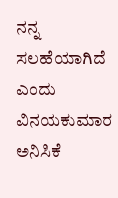ನನ್ನ ಸಲಹೆಯಾಗಿದೆ ಎಂದು ವಿನಯಕುಮಾರ ಅನಿಸಿಕೆ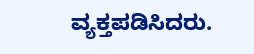ವ್ಯಕ್ತಪಡಿಸಿದರು.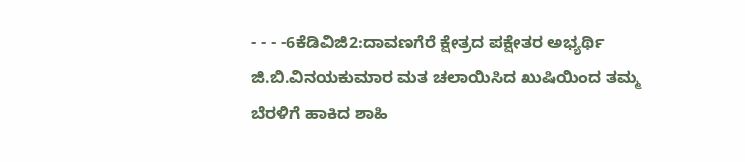- - - -6ಕೆಡಿವಿಜಿ2:ದಾವಣಗೆರೆ ಕ್ಷೇತ್ರದ ಪಕ್ಷೇತರ ಅಭ್ಯರ್ಥಿ ಜಿ.ಬಿ.ವಿನಯಕುಮಾರ ಮತ ಚಲಾಯಿಸಿದ ಖುಷಿಯಿಂದ ತಮ್ಮ ಬೆರಳಿಗೆ ಹಾಕಿದ ಶಾಹಿ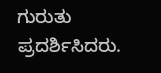ಗುರುತು ಪ್ರದರ್ಶಿಸಿದರು.